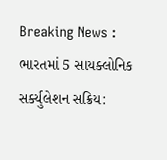Breaking News :
ભારતમાં 5 સાયક્લોનિક સર્ક્યુલેશન સક્રિય: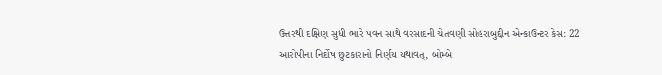ઉત્તરથી દક્ષિણ સુધી ભારે પવન સાથે વરસાદની ચેતવણી સોહરાબુદ્દીન એન્કાઉન્ટર કેસ: 22 આરોપીના નિર્દોષ છુટકારાનો નિર્ણય યથાવત્, બોમ્બે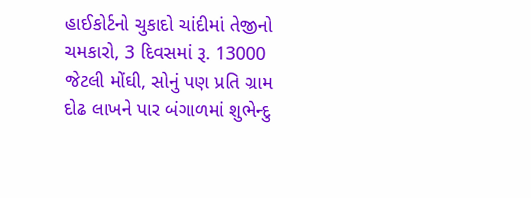હાઈકોર્ટનો ચુકાદો ચાંદીમાં તેજીનો ચમકારો, 3 દિવસમાં રૂ. 13000 જેટલી મોંઘી, સોનું પણ પ્રતિ ગ્રામ દોઢ લાખને પાર બંગાળમાં શુભેન્દુ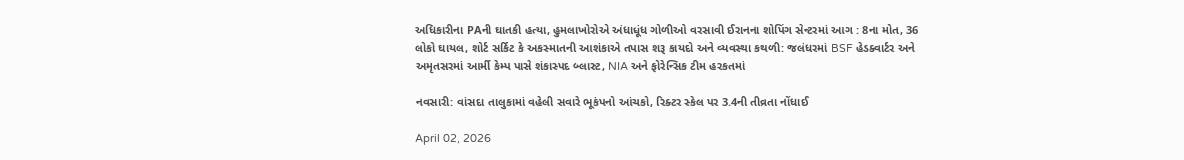અધિકારીના PAની ઘાતકી હત્યા, હુમલાખોરોએ અંધાધૂંધ ગોળીઓ વરસાવી ઈરાનના શોપિંગ સેન્ટરમાં આગ : 8ના મોત, 36 લોકો ઘાયલ, શોર્ટ સર્કિટ કે અકસ્માતની આશંકાએ તપાસ શરૂ કાયદો અને વ્યવસ્થા કથળી: જલંધરમાં BSF હેડક્વાર્ટર અને અમૃતસરમાં આર્મી કેમ્પ પાસે શંકાસ્પદ બ્લાસ્ટ, NIA અને ફોરેન્સિક ટીમ હરકતમાં

નવસારી: વાંસદા તાલુકામાં વહેલી સવારે ભૂકંપનો આંચકો, રિક્ટર સ્કેલ પર 3.4ની તીવ્રતા નોંધાઈ

April 02, 2026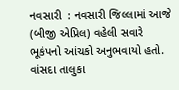નવસારી  : નવસારી જિલ્લામાં આજે (બીજી એપ્રિલ) વહેલી સવારે ભૂકંપનો આંચકો અનુભવાયો હતો. વાંસદા તાલુકા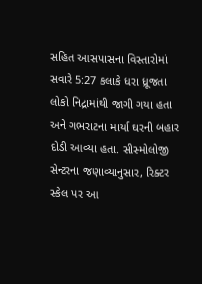સહિત આસપાસના વિસ્તારોમાં સવારે 5:27 કલાકે ધરા ધ્રૂજતા લોકો નિદ્રામાંથી જાગી ગયા હતા અને ગભરાટના માર્યા ઘરની બહાર દોડી આવ્યા હતા. સીસ્મોલોજી સેન્ટરના જણાવ્યાનુસાર, રિક્ટર સ્કેલ પર આ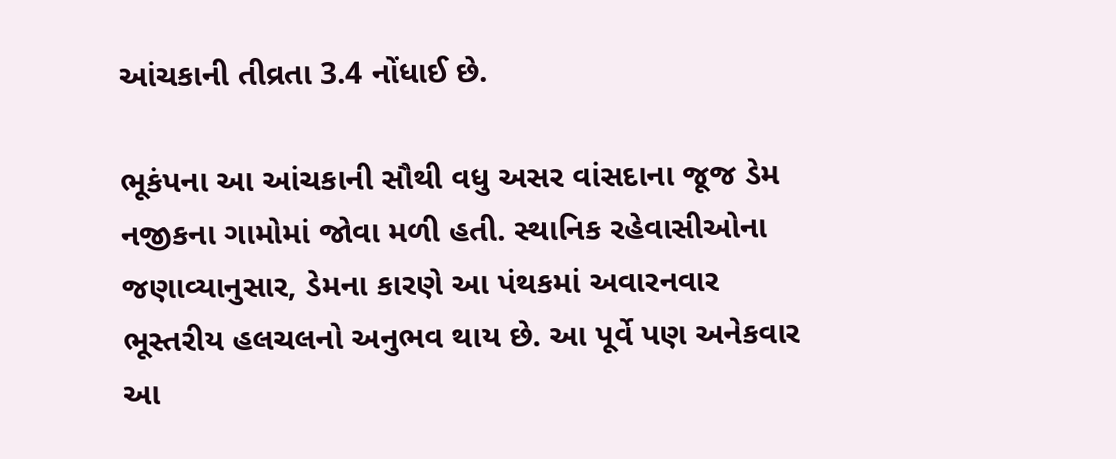આંચકાની તીવ્રતા 3.4 નોંધાઈ છે.

ભૂકંપના આ આંચકાની સૌથી વધુ અસર વાંસદાના જૂજ ડેમ નજીકના ગામોમાં જોવા મળી હતી. સ્થાનિક રહેવાસીઓના જણાવ્યાનુસાર, ડેમના કારણે આ પંથકમાં અવારનવાર ભૂસ્તરીય હલચલનો અનુભવ થાય છે. આ પૂર્વે પણ અનેકવાર આ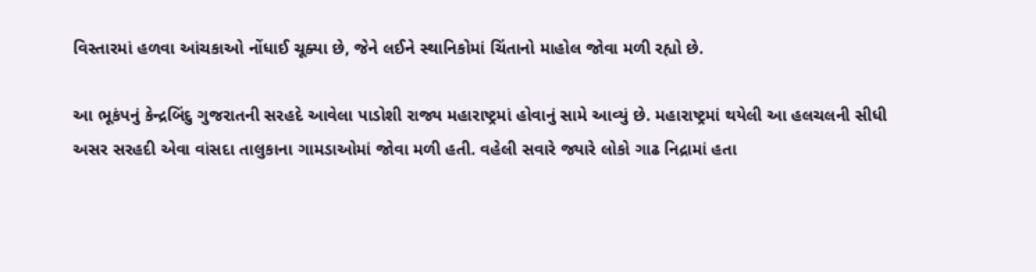વિસ્તારમાં હળવા આંચકાઓ નોંધાઈ ચૂક્યા છે, જેને લઈને સ્થાનિકોમાં ચિંતાનો માહોલ જોવા મળી રહ્યો છે.

આ ભૂકંપનું કેન્દ્રબિંદુ ગુજરાતની સરહદે આવેલા પાડોશી રાજ્ય મહારાષ્ટ્રમાં હોવાનું સામે આવ્યું છે. મહારાષ્ટ્રમાં થયેલી આ હલચલની સીધી અસર સરહદી એવા વાંસદા તાલુકાના ગામડાઓમાં જોવા મળી હતી. વહેલી સવારે જ્યારે લોકો ગાઢ નિદ્રામાં હતા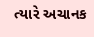ત્યારે અચાનક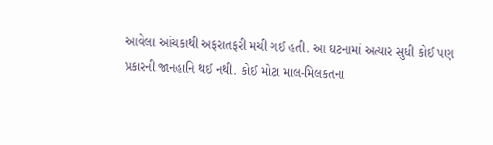આવેલા આંચકાથી અફરાતફરી મચી ગઈ હતી. આ ઘટનામાં અત્યાર સુધી કોઈ પણ પ્રકારની જાનહાનિ થઈ નથી. કોઈ મોટા માલ-મિલકતના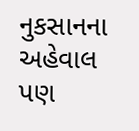નુકસાનના અહેવાલ પણ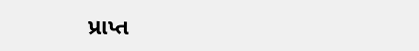પ્રાપ્ત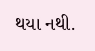થયા નથી.